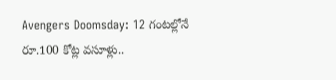Avengers Doomsday: 12 గంటల్లోనే రూ.100 కోట్ల వసూళ్లు..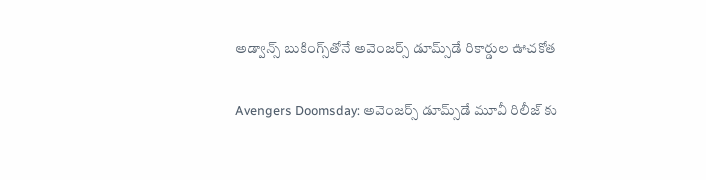అడ్వాన్స్ బుకింగ్స్‌తోనే అవెంజర్స్ డూమ్స్‌డే రికార్డుల ఊచకోత

Avengers Doomsday: అవెంజర్స్ డూమ్స్‌డే మూవీ రిలీజ్ కు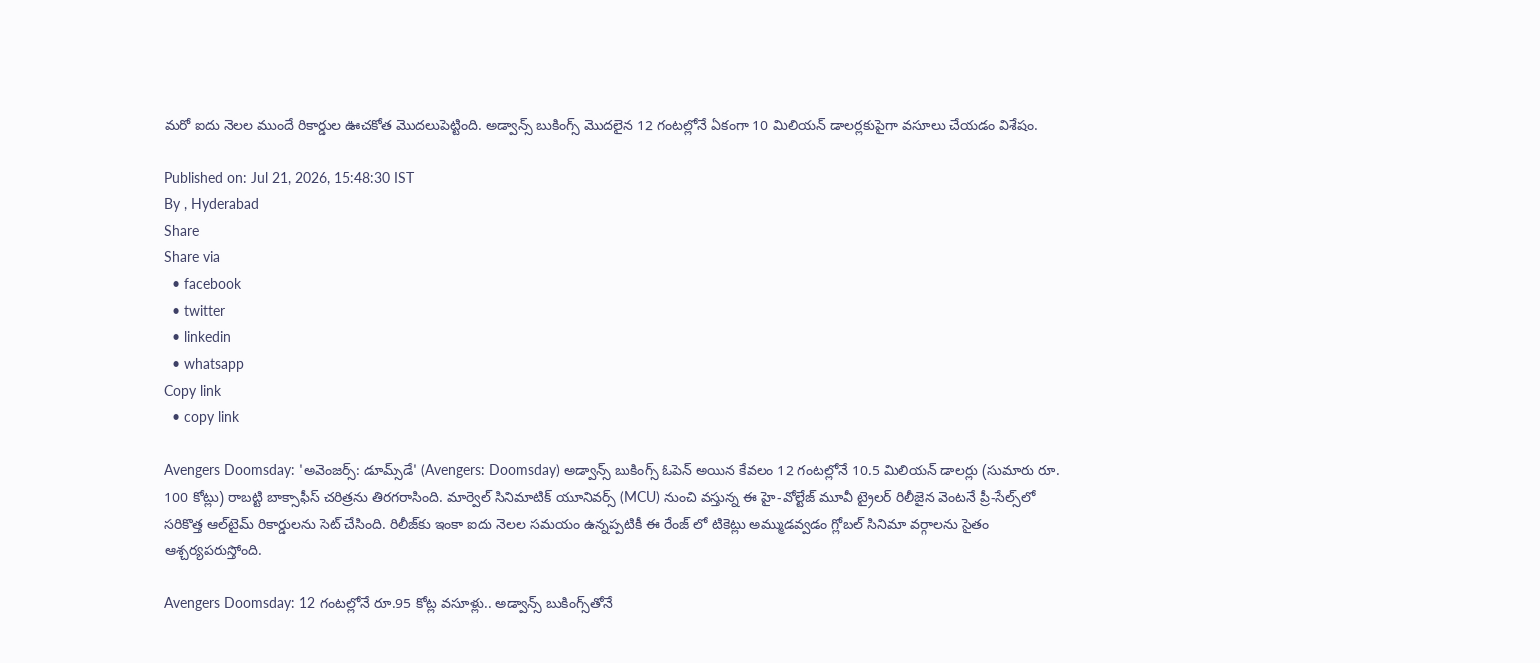మరో ఐదు నెలల ముందే రికార్డుల ఊచకోత మొదలుపెట్టింది. అడ్వాన్స్ బుకింగ్స్ మొదలైన 12 గంటల్లోనే ఏకంగా 10 మిలియన్ డాలర్లకుపైగా వసూలు చేయడం విశేషం.

Published on: Jul 21, 2026, 15:48:30 IST
By , Hyderabad
Share
Share via
  • facebook
  • twitter
  • linkedin
  • whatsapp
Copy link
  • copy link

Avengers Doomsday: 'అవెంజర్స్: డూమ్స్‌డే' (Avengers: Doomsday) అడ్వాన్స్ బుకింగ్స్ ఓపెన్ అయిన కేవలం 12 గంటల్లోనే 10.5 మిలియన్ డాలర్లు (సుమారు రూ. 100 కోట్లు) రాబట్టి బాక్సాఫీస్ చరిత్రను తిరగరాసింది. మార్వెల్ సినిమాటిక్ యూనివర్స్ (MCU) నుంచి వస్తున్న ఈ హై-వోల్టేజ్ మూవీ ట్రైలర్ రిలీజైన వెంటనే ప్రీ-సేల్స్‌లో సరికొత్త ఆల్‌టైమ్ రికార్డులను సెట్ చేసింది. రిలీజ్‌కు ఇంకా ఐదు నెలల సమయం ఉన్నప్పటికీ ఈ రేంజ్ లో టికెట్లు అమ్ముడవ్వడం గ్లోబల్ సినిమా వర్గాలను సైతం ఆశ్చర్యపరుస్తోంది.

Avengers Doomsday: 12 గంటల్లోనే రూ.95 కోట్ల వసూళ్లు.. అడ్వాన్స్ బుకింగ్స్‌తోనే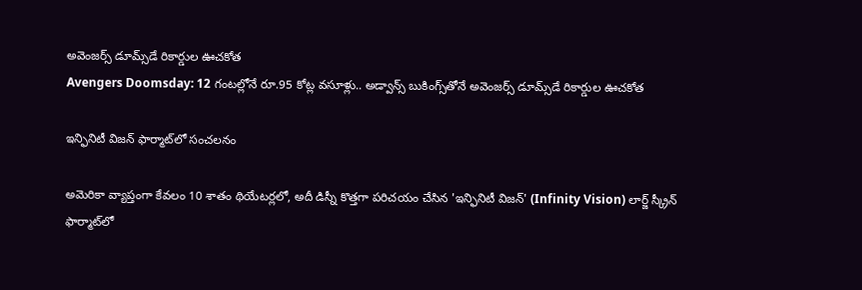అవెంజర్స్ డూమ్స్‌డే రికార్డుల ఊచకోత
Avengers Doomsday: 12 గంటల్లోనే రూ.95 కోట్ల వసూళ్లు.. అడ్వాన్స్ బుకింగ్స్‌తోనే అవెంజర్స్ డూమ్స్‌డే రికార్డుల ఊచకోత

ఇన్ఫినిటీ విజన్ ఫార్మాట్‌లో సంచలనం

అమెరికా వ్యాప్తంగా కేవలం 10 శాతం థియేటర్లలో, అదీ డిస్నీ కొత్తగా పరిచయం చేసిన 'ఇన్ఫినిటీ విజన్' (Infinity Vision) లార్జ్ స్క్రీన్ ఫార్మాట్‌లో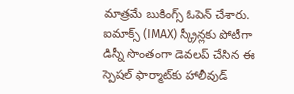మాత్రమే బుకింగ్స్ ఓపెన్ చేశారు. ఐమాక్స్ (IMAX) స్క్రీన్లకు పోటీగా డిస్నీ సొంతంగా డెవలప్ చేసిన ఈ స్పెషల్ ఫార్మాట్‌కు హాలీవుడ్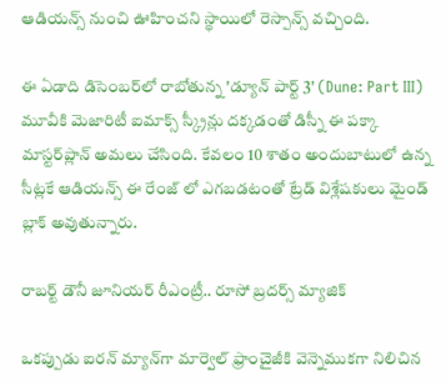ఆడియన్స్ నుంచి ఊహించని స్థాయిలో రెస్పాన్స్ వచ్చింది.

ఈ ఏడాది డిసెంబర్‌లో రాబోతున్న 'డ్యూన్ పార్ట్ 3' (Dune: Part III) మూవీకి మెజారిటీ ఐమాక్స్ స్క్రీన్లు దక్కడంతో డిస్నీ ఈ పక్కా మాస్టర్‌ప్లాన్ అమలు చేసింది. కేవలం 10 శాతం అందుబాటులో ఉన్న సీట్లకే ఆడియన్స్ ఈ రేంజ్ లో ఎగబడటంతో ట్రేడ్ విశ్లేషకులు మైండ్ బ్లాక్ అవుతున్నారు.

రాబర్ట్ డౌనీ జూనియర్ రీఎంట్రీ.. రూసో బ్రదర్స్ మ్యాజిక్

ఒకప్పుడు ఐరన్ మ్యాన్‌గా మార్వెల్ ఫ్రాంచైజీకి వెన్నెముకగా నిలిచిన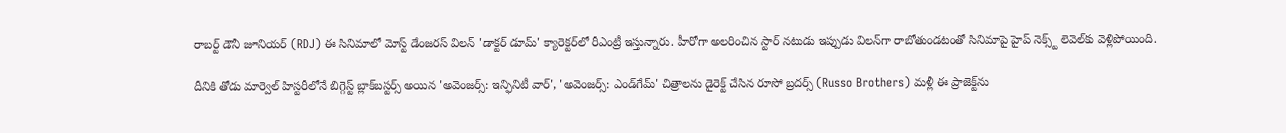రాబర్ట్ డౌనీ జూనియర్ (RDJ) ఈ సినిమాలో మోస్ట్ డేంజరస్ విలన్ 'డాక్టర్ డూమ్' క్యారెక్టర్‌లో రీఎంట్రీ ఇస్తున్నారు. హీరోగా అలరించిన స్టార్ నటుడు ఇప్పుడు విలన్‌గా రాబోతుండటంతో సినిమాపై హైప్ నెక్స్ట్ లెవెల్‌కు వెళ్లిపోయింది.

దీనికి తోడు మార్వెల్ హిస్టరీలోనే బిగ్గెస్ట్ బ్లాక్‌బస్టర్స్ అయిన 'అవెంజర్స్: ఇన్ఫినిటీ వార్', 'అవెంజర్స్: ఎండ్‌గేమ్' చిత్రాలను డైరెక్ట్ చేసిన రూసో బ్రదర్స్ (Russo Brothers) మళ్లీ ఈ ప్రాజెక్ట్‌ను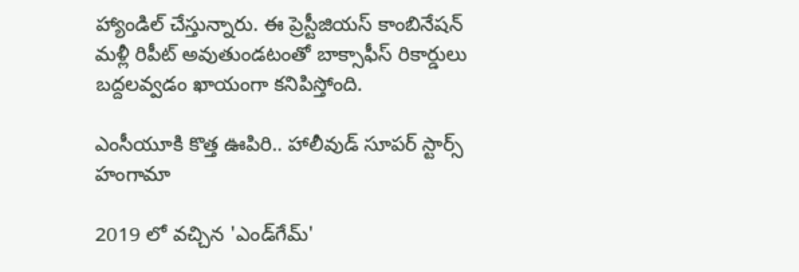హ్యాండిల్ చేస్తున్నారు. ఈ ప్రెస్టీజియస్ కాంబినేషన్ మళ్లీ రిపీట్ అవుతుండటంతో బాక్సాఫీస్ రికార్డులు బద్దలవ్వడం ఖాయంగా కనిపిస్తోంది.

ఎంసీయూకి కొత్త ఊపిరి.. హాలీవుడ్ సూపర్ స్టార్స్ హంగామా

2019 లో వచ్చిన 'ఎండ్‌గేమ్'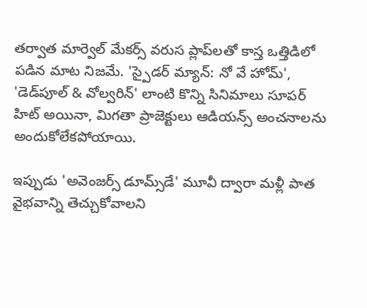తర్వాత మార్వెల్ మేకర్స్ వరుస ప్లాప్‌లతో కాస్త ఒత్తిడిలో పడిన మాట నిజమే. 'స్పైడర్ మ్యాన్: నో వే హోమ్', 'డెడ్‌పూల్ & వోల్వరిన్' లాంటి కొన్ని సినిమాలు సూపర్ హిట్ అయినా, మిగతా ప్రాజెక్టులు ఆడియన్స్ అంచనాలను అందుకోలేకపోయాయి.

ఇప్పుడు 'అవెంజర్స్ డూమ్స్‌డే' మూవీ ద్వారా మళ్లీ పాత వైభవాన్ని తెచ్చుకోవాలని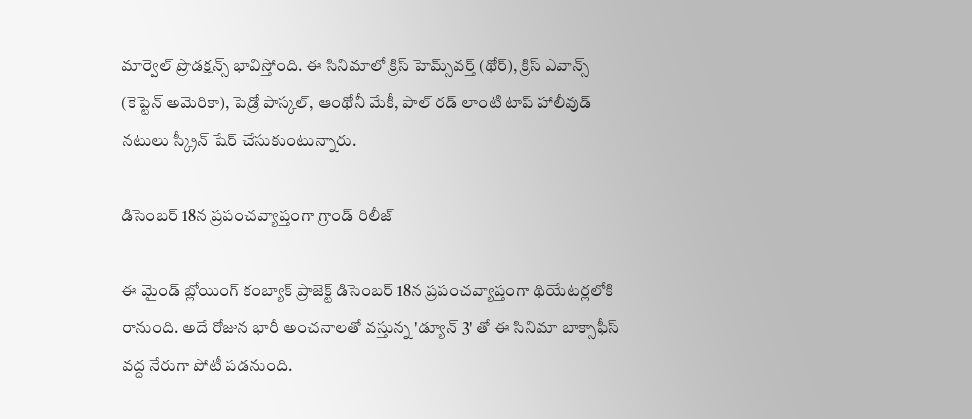మార్వెల్ ప్రొడక్షన్స్ భావిస్తోంది. ఈ సినిమాలో క్రిస్ హెమ్స్‌వర్త్ (థోర్), క్రిస్ ఎవాన్స్ (కెప్టెన్ అమెరికా), పెడ్రో పాస్కల్, ఆంథోనీ మేకీ, పాల్ రడ్ లాంటి టాప్ హాలీవుడ్ నటులు స్క్రీన్ షేర్ చేసుకుంటున్నారు.

డిసెంబర్ 18న ప్రపంచవ్యాప్తంగా గ్రాండ్ రిలీజ్

ఈ మైండ్ బ్లోయింగ్ కంబ్యాక్ ప్రాజెక్ట్ డిసెంబర్ 18న ప్రపంచవ్యాప్తంగా థియేటర్లలోకి రానుంది. అదే రోజున భారీ అంచనాలతో వస్తున్న 'డ్యూన్ 3' తో ఈ సినిమా బాక్సాఫీస్ వద్ద నేరుగా పోటీ పడనుంది.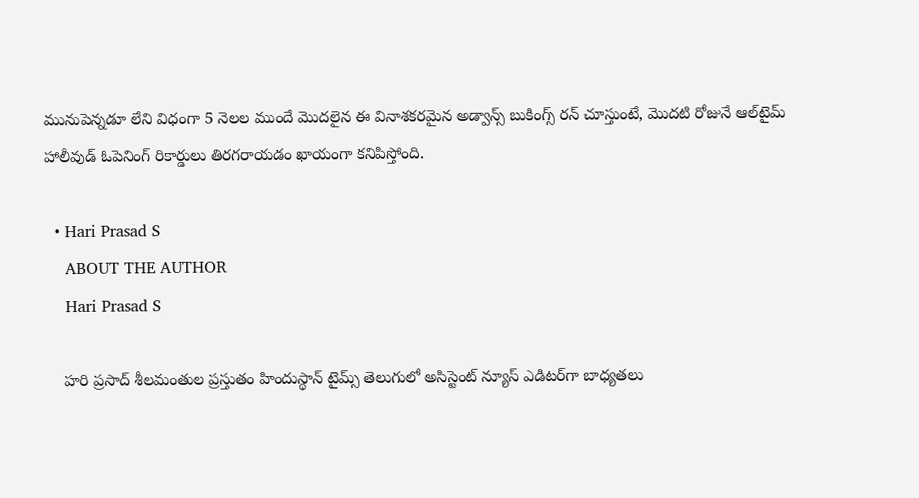మునుపెన్నడూ లేని విధంగా 5 నెలల ముందే మొదలైన ఈ వినాశకరమైన అడ్వాన్స్ బుకింగ్స్ రన్ చూస్తుంటే, మొదటి రోజునే ఆల్‌టైమ్ హాలీవుడ్ ఓపెనింగ్ రికార్డులు తిరగరాయడం ఖాయంగా కనిపిస్తోంది.

  • Hari Prasad S
    ABOUT THE AUTHOR
    Hari Prasad S

    హరి ప్రసాద్ శీలమంతుల ప్రస్తుతం హిందుస్థాన్ టైమ్స్ తెలుగులో అసిస్టెంట్ న్యూస్ ఎడిటర్‌గా బాధ్యతలు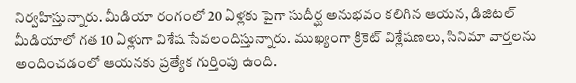నిర్వహిస్తున్నారు. మీడియా రంగంలో 20 ఏళ్లకు పైగా సుదీర్ఘ అనుభవం కలిగిన ఆయన, డిజిటల్ మీడియాలో గత 10 ఏళ్లుగా విశేష సేవలందిస్తున్నారు. ముఖ్యంగా క్రికెట్ విశ్లేషణలు, సినిమా వార్తలను అందించడంలో ఆయనకు ప్రత్యేక గుర్తింపు ఉంది.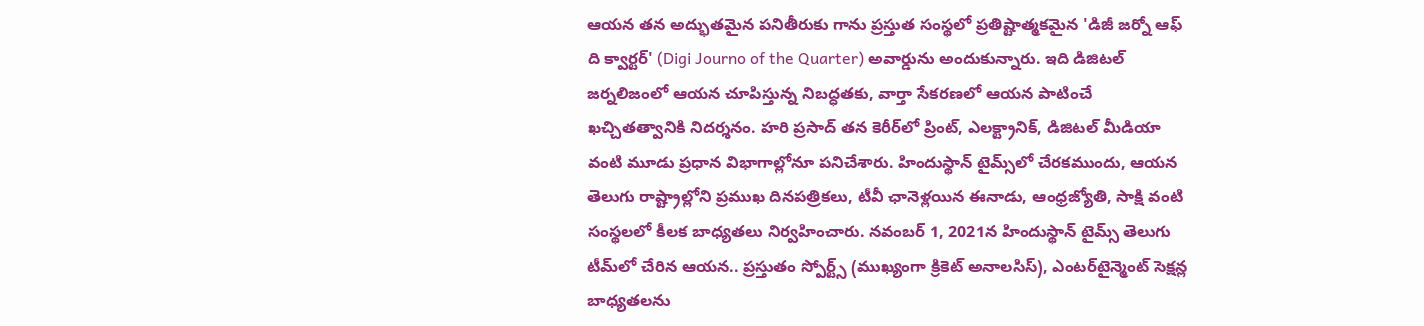ఆయన తన అద్భుతమైన పనితీరుకు గాను ప్రస్తుత సంస్థలో ప్రతిష్టాత్మకమైన 'డిజీ జర్నో ఆఫ్ ది క్వార్టర్' (Digi Journo of the Quarter) అవార్డును అందుకున్నారు. ఇది డిజిటల్ జర్నలిజంలో ఆయన చూపిస్తున్న నిబద్ధతకు, వార్తా సేకరణలో ఆయన పాటించే ఖచ్చితత్వానికి నిదర్శనం. హరి ప్రసాద్ తన కెరీర్‌లో ప్రింట్, ఎలక్ట్రానిక్, డిజిటల్ మీడియా వంటి మూడు ప్రధాన విభాగాల్లోనూ పనిచేశారు. హిందుస్థాన్ టైమ్స్‌లో చేరకముందు, ఆయన తెలుగు రాష్ట్రాల్లోని ప్రముఖ దినపత్రికలు, టీవీ ఛానెళ్లయిన ఈనాడు, ఆంధ్రజ్యోతి, సాక్షి వంటి సంస్థలలో కీలక బాధ్యతలు నిర్వహించారు. నవంబర్ 1, 2021న హిందుస్థాన్ టైమ్స్ తెలుగు టీమ్‌లో చేరిన ఆయన.. ప్రస్తుతం స్పోర్ట్స్ (ముఖ్యంగా క్రికెట్ అనాలసిస్), ఎంటర్‌టైన్మెంట్ సెక్షన్ల బాధ్యతలను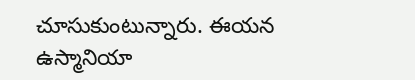చూసుకుంటున్నారు. ఈయన ఉస్మానియా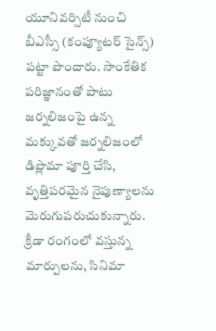యూనివర్సిటీ నుంచి బీఎస్సీ (కంప్యూటర్ సైన్స్) పట్టా పొందారు. సాంకేతిక పరిజ్ఞానంతో పాటు జర్నలిజంపై ఉన్న మక్కువతో జర్నలిజంలో డిప్లొమా పూర్తి చేసి, వృత్తిపరమైన నైపుణ్యాలను మెరుగుపరుచుకున్నారు. క్రీడా రంగంలో వస్తున్న మార్పులను, సినిమా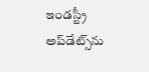ఇండస్ట్రీ అప్‌డేట్స్‌ను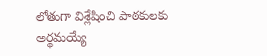లోతుగా విశ్లేషించి పాఠకులకు అర్థమయ్యే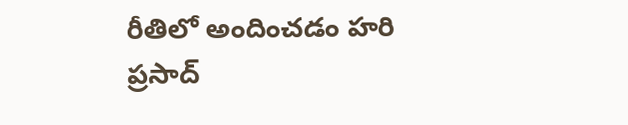రీతిలో అందించడం హరి ప్రసాద్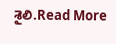శైలి.Read More